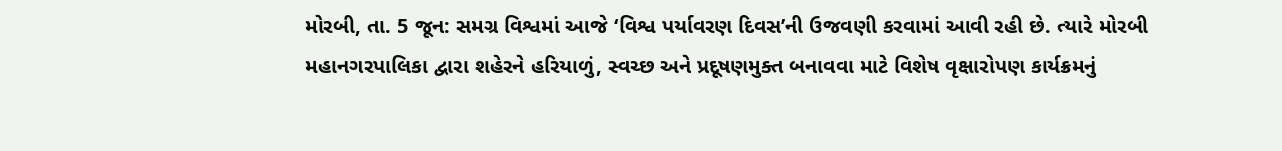મોરબી, તા. 5 જૂન: સમગ્ર વિશ્વમાં આજે ‘વિશ્વ પર્યાવરણ દિવસ’ની ઉજવણી કરવામાં આવી રહી છે. ત્યારે મોરબી મહાનગરપાલિકા દ્વારા શહેરને હરિયાળું, સ્વચ્છ અને પ્રદૂષણમુક્ત બનાવવા માટે વિશેષ વૃક્ષારોપણ કાર્યક્રમનું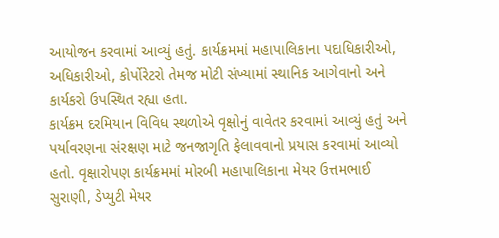આયોજન કરવામાં આવ્યું હતું. કાર્યક્રમમાં મહાપાલિકાના પદાધિકારીઓ, અધિકારીઓ, કોર્પોરેટરો તેમજ મોટી સંખ્યામાં સ્થાનિક આગેવાનો અને કાર્યકરો ઉપસ્થિત રહ્યા હતા.
કાર્યક્રમ દરમિયાન વિવિધ સ્થળોએ વૃક્ષોનું વાવેતર કરવામાં આવ્યું હતું અને પર્યાવરણના સંરક્ષણ માટે જનજાગૃતિ ફેલાવવાનો પ્રયાસ કરવામાં આવ્યો હતો. વૃક્ષારોપણ કાર્યક્રમમાં મોરબી મહાપાલિકાના મેયર ઉત્તમભાઈ સુરાણી, ડેપ્યુટી મેયર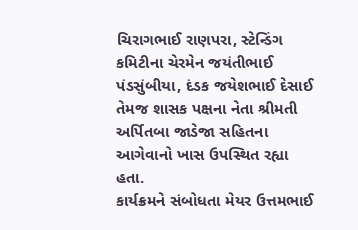ચિરાગભાઈ રાણપરા, સ્ટેન્ડિંગ કમિટીના ચેરમેન જયંતીભાઈ પંડસુંબીયા, દંડક જયેશભાઈ દેસાઈ તેમજ શાસક પક્ષના નેતા શ્રીમતી અર્પિતબા જાડેજા સહિતના આગેવાનો ખાસ ઉપસ્થિત રહ્યા હતા.
કાર્યક્રમને સંબોધતા મેયર ઉત્તમભાઈ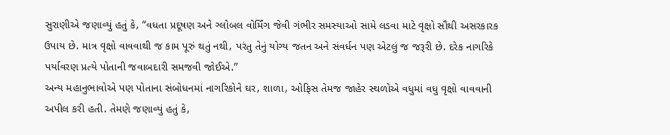સુરાણીએ જણાવ્યું હતું કે, “વધતા પ્રદૂષણ અને ગ્લોબલ વોર્મિંગ જેવી ગંભીર સમસ્યાઓ સામે લડવા માટે વૃક્ષો સૌથી અસરકારક ઉપાય છે. માત્ર વૃક્ષો વાવવાથી જ કામ પૂરું થતું નથી, પરંતુ તેનું યોગ્ય જતન અને સંવર્ધન પણ એટલું જ જરૂરી છે. દરેક નાગરિકે પર્યાવરણ પ્રત્યે પોતાની જવાબદારી સમજવી જોઈએ.”
અન્ય મહાનુભાવોએ પણ પોતાના સંબોધનમાં નાગરિકોને ઘર, શાળા, ઓફિસ તેમજ જાહેર સ્થળોએ વધુમાં વધુ વૃક્ષો વાવવાની અપીલ કરી હતી. તેમણે જણાવ્યું હતું કે,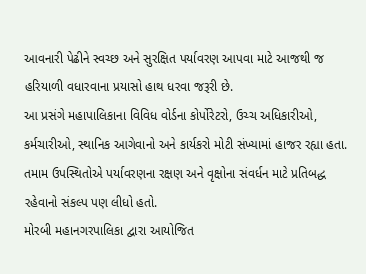આવનારી પેઢીને સ્વચ્છ અને સુરક્ષિત પર્યાવરણ આપવા માટે આજથી જ હરિયાળી વધારવાના પ્રયાસો હાથ ધરવા જરૂરી છે.
આ પ્રસંગે મહાપાલિકાના વિવિધ વોર્ડના કોર્પોરેટરો, ઉચ્ચ અધિકારીઓ, કર્મચારીઓ, સ્થાનિક આગેવાનો અને કાર્યકરો મોટી સંખ્યામાં હાજર રહ્યા હતા. તમામ ઉપસ્થિતોએ પર્યાવરણના રક્ષણ અને વૃક્ષોના સંવર્ધન માટે પ્રતિબદ્ધ રહેવાનો સંકલ્પ પણ લીધો હતો.
મોરબી મહાનગરપાલિકા દ્વારા આયોજિત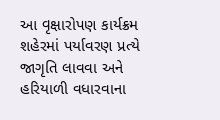આ વૃક્ષારોપણ કાર્યક્રમ શહેરમાં પર્યાવરણ પ્રત્યે જાગૃતિ લાવવા અને હરિયાળી વધારવાના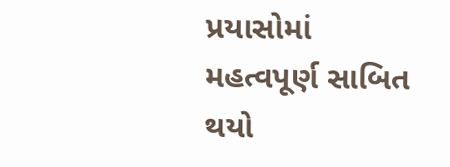પ્રયાસોમાં મહત્વપૂર્ણ સાબિત થયો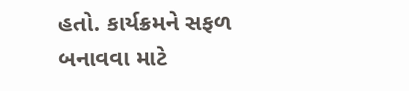હતો. કાર્યક્રમને સફળ બનાવવા માટે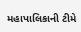મહાપાલિકાની ટીમે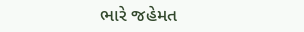ભારે જહેમત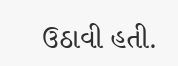ઉઠાવી હતી.